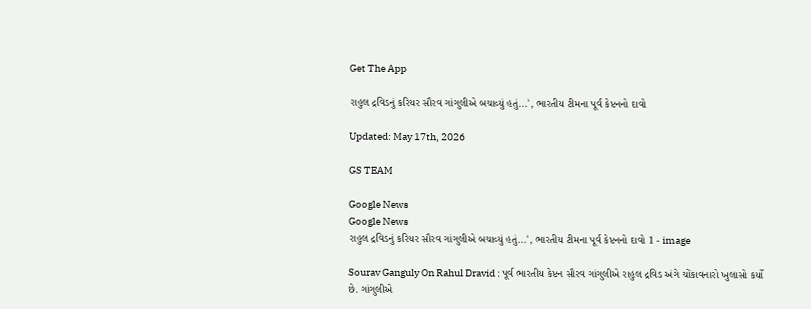Get The App

રાહુલ દ્રવિડનું કરિયર સૌરવ ગાંગુલીએ બચાવ્યું હતું...', ભારતીય ટીમના પૂર્વ કેપ્ટનનો દાવો

Updated: May 17th, 2026

GS TEAM

Google News
Google News
રાહુલ દ્રવિડનું કરિયર સૌરવ ગાંગુલીએ બચાવ્યું હતું...', ભારતીય ટીમના પૂર્વ કેપ્ટનનો દાવો 1 - image

Sourav Ganguly On Rahul Dravid : પૂર્વ ભારતીય કેપ્ટન સૌરવ ગાંગુલીએ રાહુલ દ્રવિડ અંગે ચોંકાવનારો ખુલાસો કર્યો છે. ગાંગુલીએ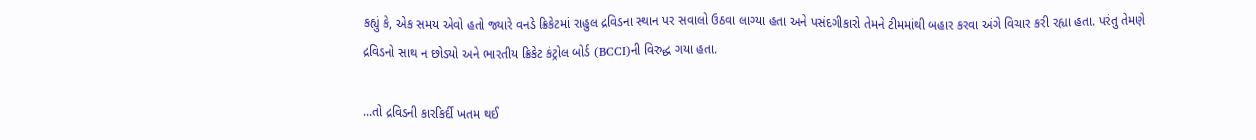કહ્યું કે, એક સમય એવો હતો જ્યારે વનડે ક્રિકેટમાં રાહુલ દ્રવિડના સ્થાન પર સવાલો ઉઠવા લાગ્યા હતા અને પસંદગીકારો તેમને ટીમમાંથી બહાર કરવા અંગે વિચાર કરી રહ્યા હતા. પરંતુ તેમણે દ્રવિડનો સાથ ન છોડ્યો અને ભારતીય ક્રિકેટ કંટ્રોલ બોર્ડ (BCCI)ની વિરુદ્ધ ગયા હતા.

...તો દ્રવિડની કારકિર્દી ખતમ થઈ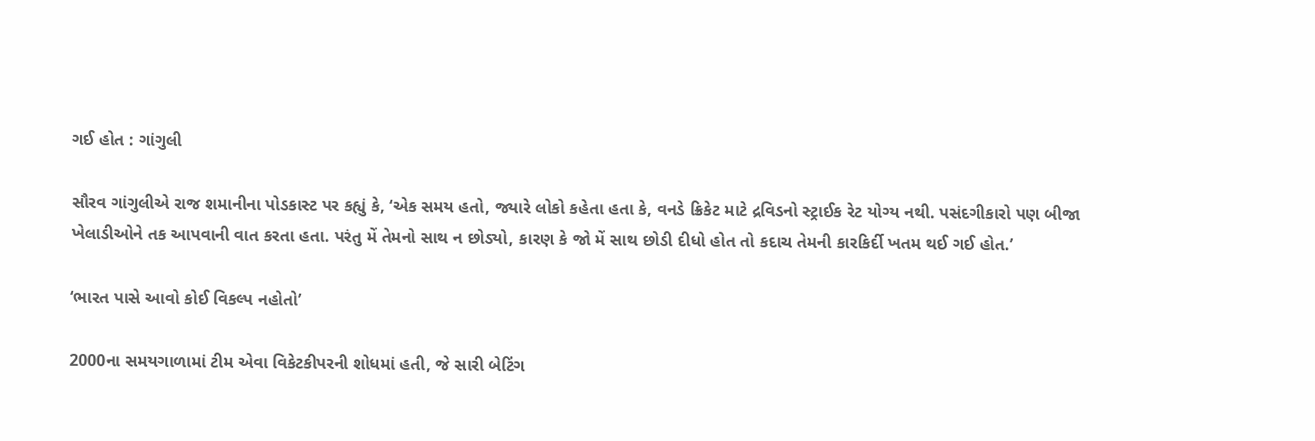ગઈ હોત : ગાંગુલી

સૌરવ ગાંગુલીએ રાજ શમાનીના પોડકાસ્ટ પર કહ્યું કે, ‘એક સમય હતો, જ્યારે લોકો કહેતા હતા કે, વનડે ક્રિકેટ માટે દ્રવિડનો સ્ટ્રાઈક રેટ યોગ્ય નથી. પસંદગીકારો પણ બીજા ખેલાડીઓને તક આપવાની વાત કરતા હતા. પરંતુ મેં તેમનો સાથ ન છોડ્યો, કારણ કે જો મેં સાથ છોડી દીધો હોત તો કદાચ તેમની કારકિર્દી ખતમ થઈ ગઈ હોત.’

‘ભારત પાસે આવો કોઈ વિકલ્પ નહોતો’

2000ના સમયગાળામાં ટીમ એવા વિકેટકીપરની શોધમાં હતી, જે સારી બેટિંગ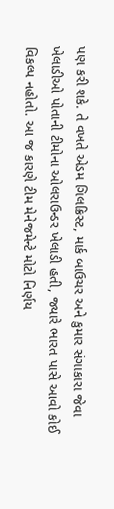પણ કરી શકે. તે વખતે એડમ ગિલક્રિસ્ટ, માર્ક બાઉચર અને કુમાર સંગાકારા જેવા ખેલાડીઓ પોતાની ટીમોના ઓલરાઉન્ડર ખેલાડી હતી, જ્યારે ભારત પાસે આવો કોઈ વિકલ્પ નહોતો. આ જ કારણે ટીમ મેનેજમેન્ટે મોટો નિર્ણય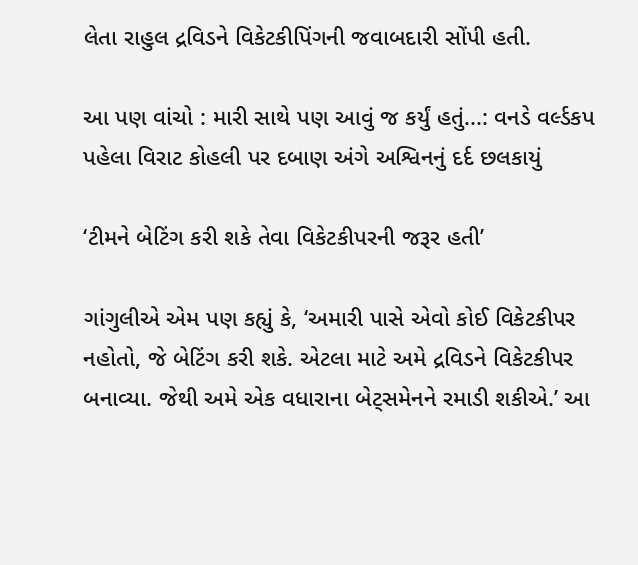લેતા રાહુલ દ્રવિડને વિકેટકીપિંગની જવાબદારી સોંપી હતી.

આ પણ વાંચો : મારી સાથે પણ આવું જ કર્યું હતું...: વનડે વર્લ્ડકપ પહેલા વિરાટ કોહલી પર દબાણ અંગે અશ્વિનનું દર્દ છલકાયું

‘ટીમને બેટિંગ કરી શકે તેવા વિકેટકીપરની જરૂર હતી’

ગાંગુલીએ એમ પણ કહ્યું કે, ‘અમારી પાસે એવો કોઈ વિકેટકીપર નહોતો, જે બેટિંગ કરી શકે. એટલા માટે અમે દ્રવિડને વિકેટકીપર બનાવ્યા. જેથી અમે એક વધારાના બેટ્સમેનને રમાડી શકીએ.’ આ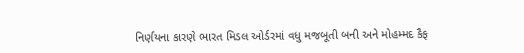નિર્ણયના કારણે ભારત મિડલ ઓર્ડરમાં વધુ મજબૂતી બની અને મોહમ્મદ કૈફ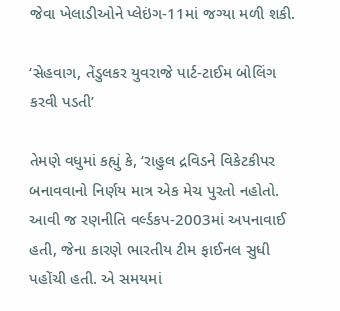જેવા ખેલાડીઓને પ્લેઇંગ-11માં જગ્યા મળી શકી.

‘સેહવાગ, તેંડુલકર યુવરાજે પાર્ટ-ટાઈમ બોલિંગ કરવી પડતી’

તેમણે વધુમાં કહ્યું કે, ‘રાહુલ દ્રવિડને વિકેટકીપર બનાવવાનો નિર્ણય માત્ર એક મેચ પુરતો નહોતો. આવી જ રણનીતિ વર્લ્ડકપ-2003માં અપનાવાઈ હતી, જેના કારણે ભારતીય ટીમ ફાઈનલ સુધી પહોંચી હતી. એ સમયમાં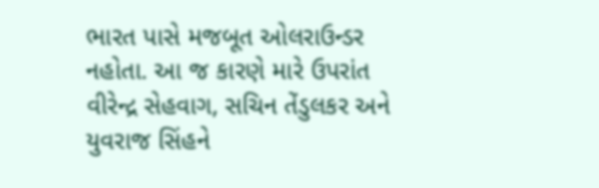ભારત પાસે મજબૂત ઓલરાઉન્ડર નહોતા. આ જ કારણે મારે ઉપરાંત વીરેન્દ્ર સેહવાગ, સચિન તેંડુલકર અને યુવરાજ સિંહને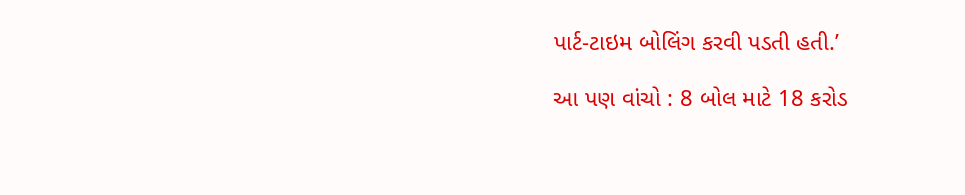પાર્ટ-ટાઇમ બોલિંગ કરવી પડતી હતી.’

આ પણ વાંચો : 8 બોલ માટે 18 કરોડ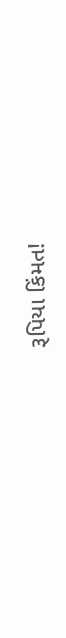રૂપિયા કિંમત!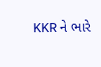KKR ને ભારે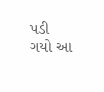પડી ગયો આ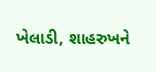ખેલાડી, શાહરુખને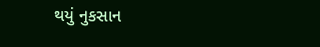થયું નુકસાન